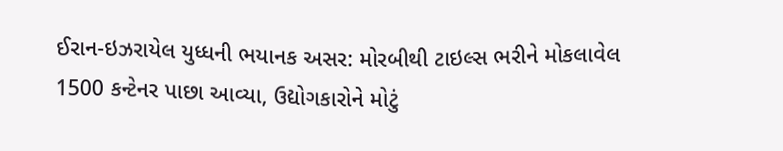ઈરાન-ઇઝરાયેલ યુધ્ધની ભયાનક અસર: મોરબીથી ટાઇલ્સ ભરીને મોકલાવેલ 1500 કન્ટેનર પાછા આવ્યા, ઉદ્યોગકારોને મોટું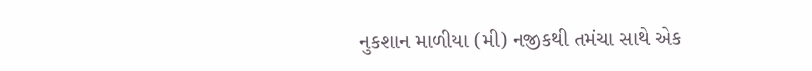નુકશાન માળીયા (મી) નજીકથી તમંચા સાથે એક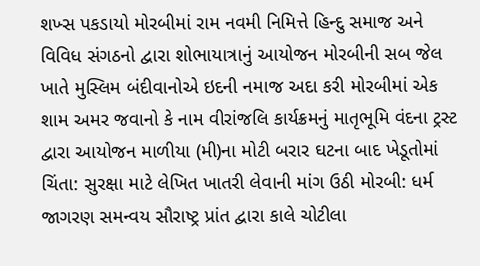શખ્સ પકડાયો મોરબીમાં રામ નવમી નિમિત્તે હિન્દુ સમાજ અને વિવિધ સંગઠનો દ્વારા શોભાયાત્રાનું આયોજન મોરબીની સબ જેલ ખાતે મુસ્લિમ બંદીવાનોએ ઇદની નમાજ અદા કરી મોરબીમાં એક શામ અમર જવાનો કે નામ વીરાંજલિ કાર્યક્રમનું માતૃભૂમિ વંદના ટ્રસ્ટ દ્વારા આયોજન માળીયા (મી)ના મોટી બરાર ઘટના બાદ ખેડૂતોમાં ચિંતા: સુરક્ષા માટે લેખિત ખાતરી લેવાની માંગ ઉઠી મોરબી: ધર્મ જાગરણ સમન્વય સૌરાષ્ટ્ર પ્રાંત દ્વારા કાલે ચોટીલા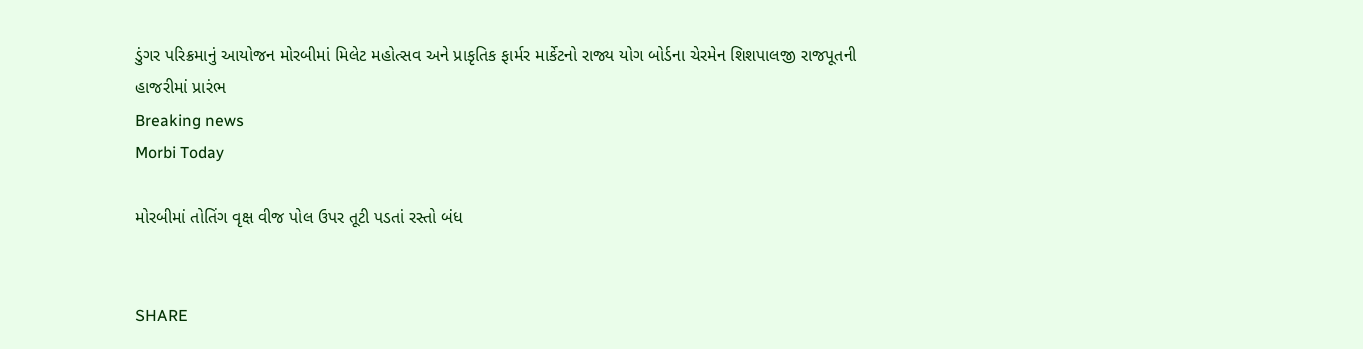ડુંગર પરિક્રમાનું આયોજન મોરબીમાં મિલેટ મહોત્સવ અને પ્રાકૃતિક ફાર્મર માર્કેટનો રાજ્ય યોગ બોર્ડના ચેરમેન શિશપાલજી રાજપૂતની હાજરીમાં પ્રારંભ
Breaking news
Morbi Today

મોરબીમાં તોતિંગ વૃક્ષ વીજ પોલ ઉપર તૂટી પડતાં રસ્તો બંધ


SHARE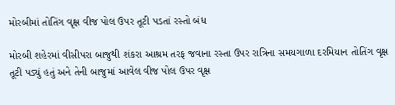મોરબીમાં તોતિંગ વૃક્ષ વીજ પોલ ઉપર તૂટી પડતાં રસ્તો બંધ

મોરબી શહેરમાં વીસીપરા બાજુથી શંકરા આશ્રમ તરફ જવાના રસ્તા ઉપર રાત્રિના સમયગાળા દરમિયાન તોતિંગ વૃક્ષ તૂટી પડ્યું હતું અને તેની બાજુમાં આવેલ વીજ પોલ ઉપર વૃક્ષ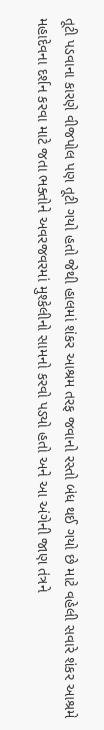તૂટી પડવાના કારણે વીજપોલ પણ તૂટી ગયો હતો જેથી હાલમાં શંકર આશ્રમ તરફ જવાનો રસ્તો બંધ થઈ ગયો છે માટે વહેલી સવારે શંકર આશ્રમે મહાદેવના દર્શન કરવા માટે જતા ભક્તોને અવરજવરમાં મુશ્કેલીનો સામનો કરવો પડ્યો હતો અને આ અંગેની જાણ તંત્રને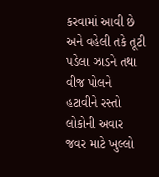કરવામાં આવી છે અને વહેલી તકે તૂટી પડેલા ઝાડને તથા વીજ પોલને હટાવીને રસ્તો લોકોની અવાર જવર માટે ખુલ્લો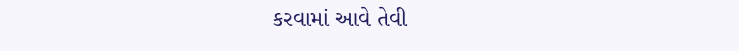કરવામાં આવે તેવી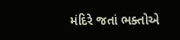મંદિરે જતાં ભક્તોએ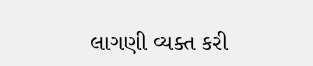લાગણી વ્યક્ત કરી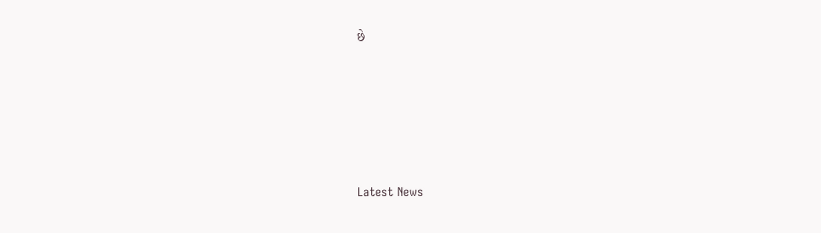છે






Latest News